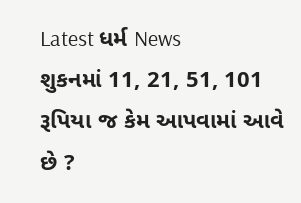Latest ધર્મ News
શુકનમાં 11, 21, 51, 101 રૂપિયા જ કેમ આપવામાં આવે છે ?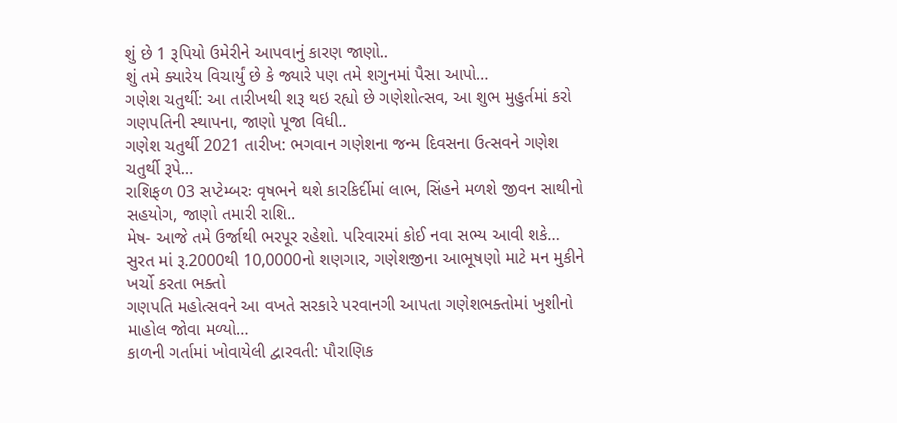શું છે 1 રૂપિયો ઉમેરીને આપવાનું કારણ જાણો..
શું તમે ક્યારેય વિચાર્યું છે કે જ્યારે પણ તમે શગુનમાં પૈસા આપો…
ગણેશ ચતુર્થી: આ તારીખથી શરૂ થઇ રહ્યો છે ગણેશોત્સવ, આ શુભ મુહુર્તમાં કરો ગણપતિની સ્થાપના, જાણો પૂજા વિધી..
ગણેશ ચતુર્થી 2021 તારીખ: ભગવાન ગણેશના જન્મ દિવસના ઉત્સવને ગણેશ ચતુર્થી રૂપે…
રાશિફળ 03 સપ્ટેમ્બરઃ વૃષભને થશે કારકિર્દીમાં લાભ, સિંહને મળશે જીવન સાથીનો સહયોગ, જાણો તમારી રાશિ..
મેષ- આજે તમે ઉર્જાથી ભરપૂર રહેશો. પરિવારમાં કોઈ નવા સભ્ય આવી શકે…
સુરત માં રૂ.2000થી 10,0000નો શણગાર, ગણેશજીના આભૂષણો માટે મન મુકીને ખર્ચો કરતા ભક્તો
ગણપતિ મહોત્સવને આ વખતે સરકારે પરવાનગી આપતા ગણેશભક્તોમાં ખુશીનો માહોલ જોવા મળ્યો…
કાળની ગર્તામાં ખોવાયેલી દ્વારવતી: પૌરાણિક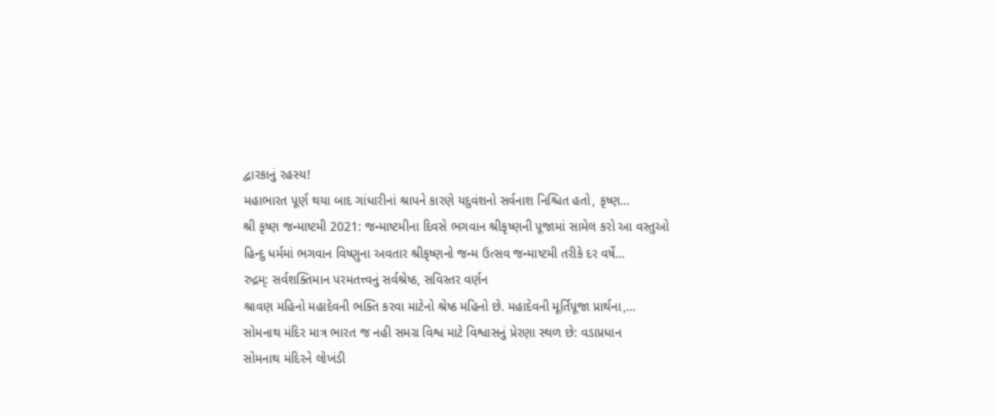દ્વારકાનું રહસ્ય!
મહાભારત પૂર્ણ થયા બાદ ગાંધારીનાં શ્રાપને કારણે યદુવંશનો સર્વનાશ નિશ્ચિત હતો, કૃષ્ણ…
શ્રી કૃષ્ણ જન્માષ્ટમી 2021: જન્માષ્ટમીના દિવસે ભગવાન શ્રીકૃષ્ણની પૂજામાં સામેલ કરો આ વસ્તુઓ
હિન્દુ ધર્મમાં ભગવાન વિષ્ણુના અવતાર શ્રીકૃષ્ણનો જન્મ ઉત્સવ જન્માષ્ટમી તરીકે દર વર્ષે…
રુદ્રમ્: સર્વશક્તિમાન પરમતત્ત્વનું સર્વશ્રેષ્ઠ, સવિસ્તર વર્ણન
શ્રાવણ મહિનો મહાદેવની ભક્તિ કરવા માટેનો શ્રેષ્ઠ મહિનો છે. મહાદેવની મૂર્તિપૂજા પ્રાર્થના,…
સોમનાથ મંદિર માત્ર ભારત જ નહી સમગ્ર વિશ્વ માટે વિશ્વાસનું પ્રેરણા સ્થળ છે: વડાપ્રધાન
સોમનાથ મંદિરને લોખંડી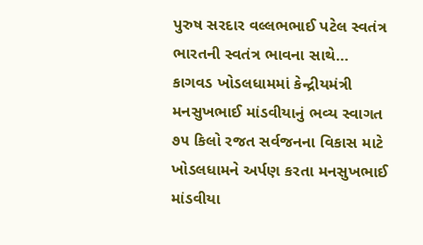પુરુષ સરદાર વલ્લભભાઈ પટેલ સ્વતંત્ર ભારતની સ્વતંત્ર ભાવના સાથે…
કાગવડ ખોડલધામમાં કેન્દ્રીયમંત્રી મનસુખભાઈ માંડવીયાનું ભવ્ય સ્વાગત
૭૫ કિલો રજત સર્વજનના વિકાસ માટે ખોડલધામને અર્પણ કરતા મનસુખભાઈ માંડવીયા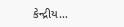કેન્દ્રીય…